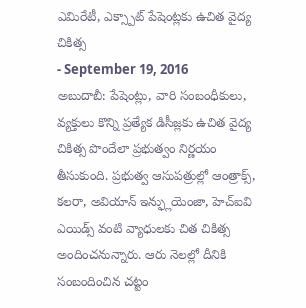ఎమిరేటీ, ఎక్స్పాట్ పేషెంట్లకు ఉచిత వైద్య చికిత్స
- September 19, 2016
అబుదాబీ: పేషెంట్లు, వారి సంబంధీకులు, వ్యక్తులు కొన్ని ప్రత్యేక డిసీజ్లకు ఉచిత వైద్య చికిత్స పొందేలా ప్రభుత్వం నిర్ణయం తీసుకుంది. ప్రభుత్వ ఆసుపత్రుల్లో ఆంత్రాక్స్, కలరా, అవియాన్ ఇన్ఫ్లుయెంజా, హెచ్ఐవి ఎయిడ్స్ వంటి వ్యాధులకు చిత చికిత్స అందించనున్నారు. ఆరు నెలల్లో దీనికి సంబందించిన చట్టం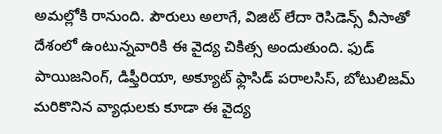అమల్లోకి రానుంది. పౌరులు అలాగే, విజిట్ లేదా రెసిడెన్స్ వీసాతో దేశంలో ఉంటున్నవారికి ఈ వైద్య చికిత్స అందుతుంది. ఫుడ్ పాయిజనింగ్, డిఫ్తీరియా, అక్యూట్ ఫ్లాసిడ్ పరాలసిస్, బోటులిజమ్ మరికొనిన వ్యాధులకు కూడా ఈ వైద్య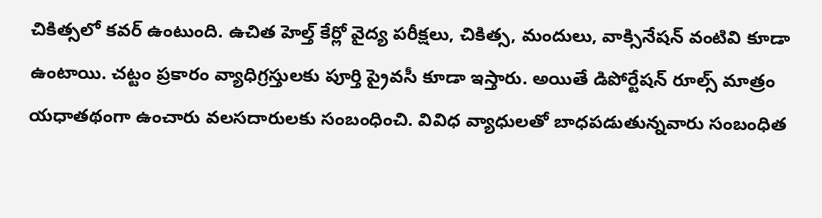చికిత్సలో కవర్ ఉంటుంది. ఉచిత హెల్త్ కేర్లో వైద్య పరీక్షలు, చికిత్స, మందులు, వాక్సినేషన్ వంటివి కూడా ఉంటాయి. చట్టం ప్రకారం వ్యాధిగ్రస్తులకు పూర్తి ప్రైవసీ కూడా ఇస్తారు. అయితే డిపోర్టేషన్ రూల్స్ మాత్రం యధాతథంగా ఉంచారు వలసదారులకు సంబంధించి. వివిధ వ్యాధులతో బాధపడుతున్నవారు సంబంధిత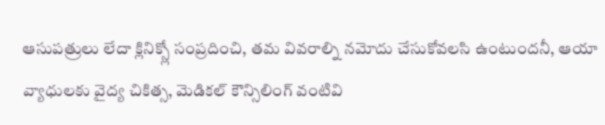ఆసుపత్రులు లేదా క్లినిక్స్లో సంప్రదించి, తమ వివరాల్ని నమోదు చేసుకోవలసి ఉంటుందనీ, ఆయా వ్యాధులకు వైద్య చికిత్స, మెడికల్ కౌన్సిలింగ్ వంటివి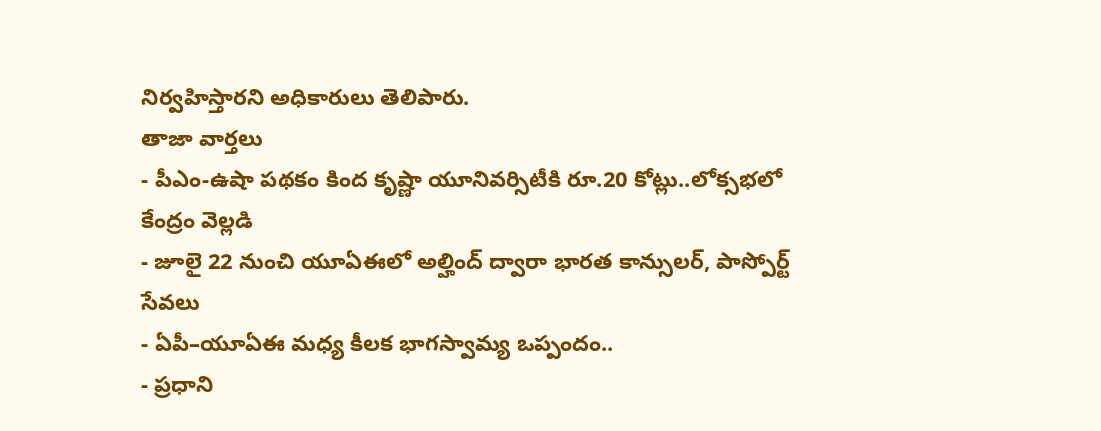నిర్వహిస్తారని అధికారులు తెలిపారు.
తాజా వార్తలు
- పీఎం-ఉషా పథకం కింద కృష్ణా యూనివర్సిటీకి రూ.20 కోట్లు..లోక్సభలో కేంద్రం వెల్లడి
- జూలై 22 నుంచి యూఏఈలో అల్హింద్ ద్వారా భారత కాన్సులర్, పాస్పోర్ట్ సేవలు
- ఏపీ–యూఏఈ మధ్య కీలక భాగస్వామ్య ఒప్పందం..
- ప్రధాని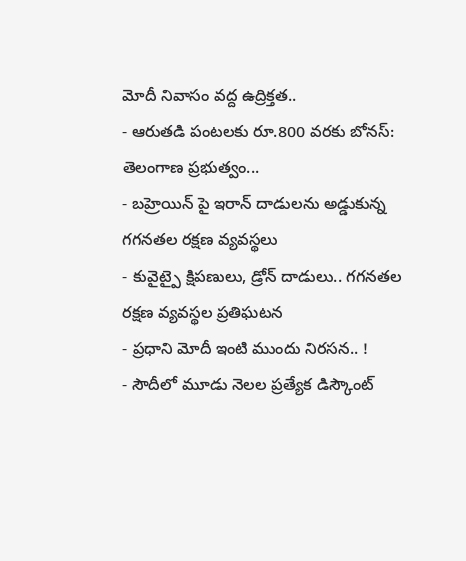మోదీ నివాసం వద్ద ఉద్రిక్తత..
- ఆరుతడి పంటలకు రూ.800 వరకు బోనస్: తెలంగాణ ప్రభుత్వం...
- బహ్రెయిన్ పై ఇరాన్ దాడులను అడ్డుకున్న గగనతల రక్షణ వ్యవస్థలు
- కువైట్పై క్షిపణులు, డ్రోన్ దాడులు.. గగనతల రక్షణ వ్యవస్థల ప్రతిఘటన
- ప్రధాని మోదీ ఇంటి ముందు నిరసన.. !
- సౌదీలో మూడు నెలల ప్రత్యేక డిస్కౌంట్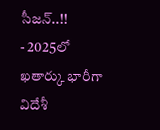సీజన్..!!
- 2025లో ఖతార్కు భారీగా విదేశీ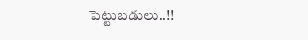పెట్టుబడులు..!!